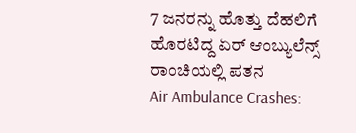7 ಜನರನ್ನು ಹೊತ್ತು ದೆಹಲಿಗೆ ಹೊರಟಿದ್ದ ಏರ್ ಆಂಬ್ಯುಲೆನ್ಸ್ ರಾಂಚಿಯಲ್ಲಿ ಪತನ
Air Ambulance Crashes: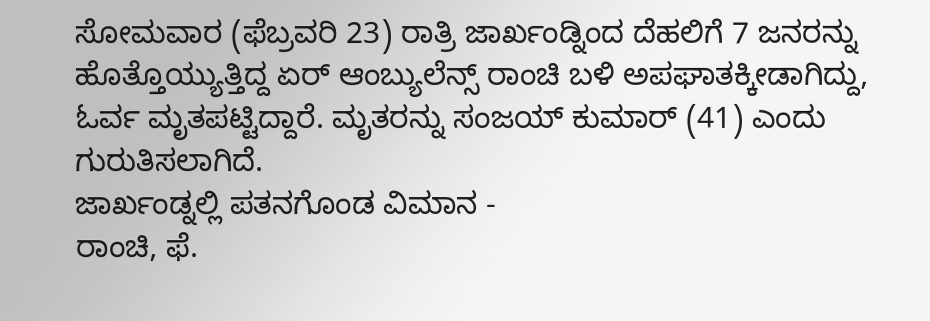ಸೋಮವಾರ (ಫೆಬ್ರವರಿ 23) ರಾತ್ರಿ ಜಾರ್ಖಂಡ್ನಿಂದ ದೆಹಲಿಗೆ 7 ಜನರನ್ನು ಹೊತ್ತೊಯ್ಯುತ್ತಿದ್ದ ಏರ್ ಆಂಬ್ಯುಲೆನ್ಸ್ ರಾಂಚಿ ಬಳಿ ಅಪಘಾತಕ್ಕೀಡಾಗಿದ್ದು, ಓರ್ವ ಮೃತಪಟ್ಟಿದ್ದಾರೆ. ಮೃತರನ್ನು ಸಂಜಯ್ ಕುಮಾರ್ (41) ಎಂದು ಗುರುತಿಸಲಾಗಿದೆ.
ಜಾರ್ಖಂಡ್ನಲ್ಲಿ ಪತನಗೊಂಡ ವಿಮಾನ -
ರಾಂಚಿ, ಫೆ.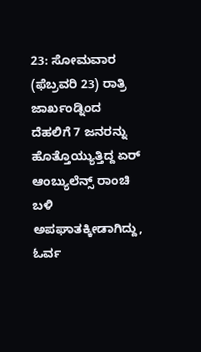23: ಸೋಮವಾರ (ಫೆಬ್ರವರಿ 23) ರಾತ್ರಿ ಜಾರ್ಖಂಡ್ನಿಂದ ದೆಹಲಿಗೆ 7 ಜನರನ್ನು ಹೊತ್ತೊಯ್ಯುತ್ತಿದ್ದ ಏರ್ ಆಂಬ್ಯುಲೆನ್ಸ್ ರಾಂಚಿ ಬಳಿ ಅಪಘಾತಕ್ಕೀಡಾಗಿದ್ದು, ಓರ್ವ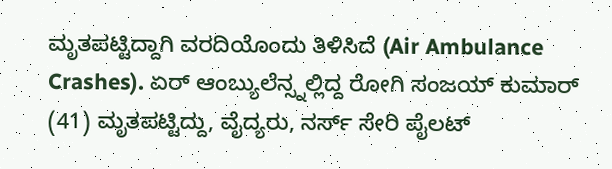ಮೃತಪಟ್ಟಿದ್ದಾಗಿ ವರದಿಯೊಂದು ತಿಳಿಸಿದೆ (Air Ambulance Crashes). ಏರ್ ಆಂಬ್ಯುಲೆನ್ಸ್ನಲ್ಲಿದ್ದ ರೋಗಿ ಸಂಜಯ್ ಕುಮಾರ್ (41) ಮೃತಪಟ್ಟಿದ್ದು, ವೈದ್ಯರು, ನರ್ಸ್ ಸೇರಿ ಪೈಲಟ್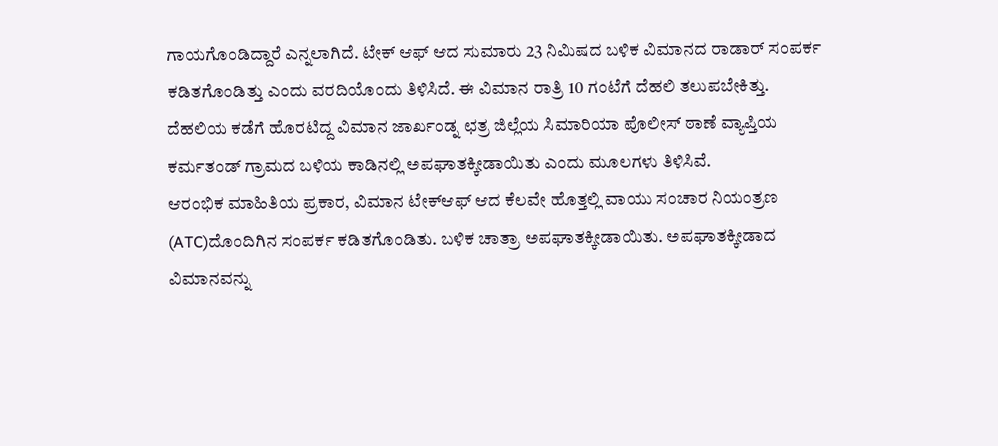ಗಾಯಗೊಂಡಿದ್ದಾರೆ ಎನ್ನಲಾಗಿದೆ. ಟೇಕ್ ಆಫ್ ಆದ ಸುಮಾರು 23 ನಿಮಿಷದ ಬಳಿಕ ವಿಮಾನದ ರಾಡಾರ್ ಸಂಪರ್ಕ ಕಡಿತಗೊಂಡಿತ್ತು ಎಂದು ವರದಿಯೊಂದು ತಿಳಿಸಿದೆ. ಈ ವಿಮಾನ ರಾತ್ರಿ 10 ಗಂಟೆಗೆ ದೆಹಲಿ ತಲುಪಬೇಕಿತ್ತು.
ದೆಹಲಿಯ ಕಡೆಗೆ ಹೊರಟಿದ್ದ ವಿಮಾನ ಜಾರ್ಖಂಡ್ನ ಛತ್ರ ಜಿಲ್ಲೆಯ ಸಿಮಾರಿಯಾ ಪೊಲೀಸ್ ಠಾಣೆ ವ್ಯಾಪ್ತಿಯ ಕರ್ಮತಂಡ್ ಗ್ರಾಮದ ಬಳಿಯ ಕಾಡಿನಲ್ಲಿ ಅಪಘಾತಕ್ಕೀಡಾಯಿತು ಎಂದು ಮೂಲಗಳು ತಿಳಿಸಿವೆ.
ಆರಂಭಿಕ ಮಾಹಿತಿಯ ಪ್ರಕಾರ, ವಿಮಾನ ಟೇಕ್ಆಫ್ ಆದ ಕೆಲವೇ ಹೊತ್ತಲ್ಲಿ ವಾಯು ಸಂಚಾರ ನಿಯಂತ್ರಣ (ATC)ದೊಂದಿಗಿನ ಸಂಪರ್ಕ ಕಡಿತಗೊಂಡಿತು. ಬಳಿಕ ಚಾತ್ರಾ ಅಪಘಾತಕ್ಕೀಡಾಯಿತು. ಅಪಘಾತಕ್ಕೀಡಾದ ವಿಮಾನವನ್ನು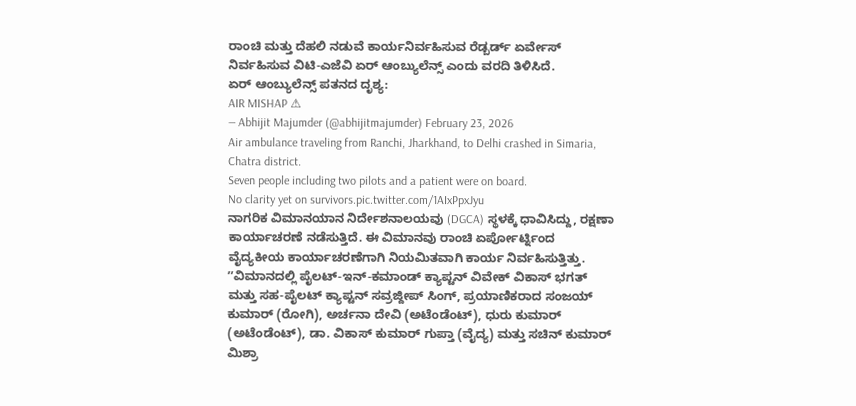ರಾಂಚಿ ಮತ್ತು ದೆಹಲಿ ನಡುವೆ ಕಾರ್ಯನಿರ್ವಹಿಸುವ ರೆಡ್ಬರ್ಡ್ ಏರ್ವೇಸ್ ನಿರ್ವಹಿಸುವ ವಿಟಿ-ಎಜೆವಿ ಏರ್ ಆಂಬ್ಯುಲೆನ್ಸ್ ಎಂದು ವರದಿ ತಿಳಿಸಿದೆ.
ಏರ್ ಆಂಬ್ಯುಲೆನ್ಸ್ ಪತನದ ದೃಶ್ಯ:
AIR MISHAP ⚠
— Abhijit Majumder (@abhijitmajumder) February 23, 2026
Air ambulance traveling from Ranchi, Jharkhand, to Delhi crashed in Simaria, Chatra district.
Seven people including two pilots and a patient were on board.
No clarity yet on survivors.pic.twitter.com/1AIxPpxJyu
ನಾಗರಿಕ ವಿಮಾನಯಾನ ನಿರ್ದೇಶನಾಲಯವು (DGCA) ಸ್ಥಳಕ್ಕೆ ಧಾವಿಸಿದ್ದು, ರಕ್ಷಣಾ ಕಾರ್ಯಾಚರಣೆ ನಡೆಸುತ್ತಿದೆ. ಈ ವಿಮಾನವು ರಾಂಚಿ ಏರ್ಪೋರ್ಟ್ನಿಂದ ವೈದ್ಯಕೀಯ ಕಾರ್ಯಾಚರಣೆಗಾಗಿ ನಿಯಮಿತವಾಗಿ ಕಾರ್ಯ ನಿರ್ವಹಿಸುತ್ತಿತ್ತು. ʼʼವಿಮಾನದಲ್ಲಿ ಪೈಲಟ್-ಇನ್-ಕಮಾಂಡ್ ಕ್ಯಾಪ್ಟನ್ ವಿವೇಕ್ ವಿಕಾಸ್ ಭಗತ್ ಮತ್ತು ಸಹ-ಪೈಲಟ್ ಕ್ಯಾಪ್ಟನ್ ಸವ್ರಜ್ದೀಪ್ ಸಿಂಗ್, ಪ್ರಯಾಣಿಕರಾದ ಸಂಜಯ್ ಕುಮಾರ್ (ರೋಗಿ), ಅರ್ಚನಾ ದೇವಿ (ಅಟೆಂಡೆಂಟ್), ಧುರು ಕುಮಾರ್ (ಅಟೆಂಡೆಂಟ್), ಡಾ. ವಿಕಾಸ್ ಕುಮಾರ್ ಗುಪ್ತಾ (ವೈದ್ಯ) ಮತ್ತು ಸಚಿನ್ ಕುಮಾರ್ ಮಿಶ್ರಾ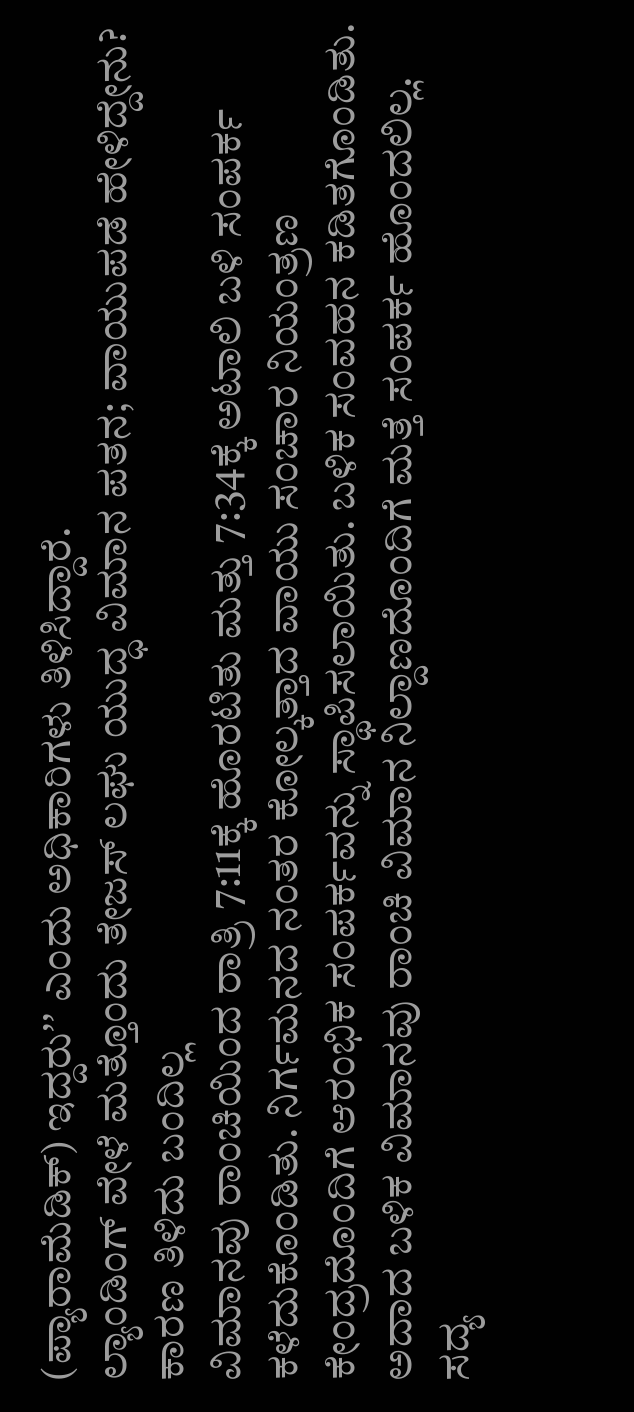(ಪ್ಯಾರಾಮೆಡಿಕ್) ಇದ್ದರುʼʼ ಎಂದು ಅಧಿಕಾರಿಗಳು ತಿಳಿಸಿದ್ದಾರೆ.
ಲ್ಯಾಂಡಿಂಗ್ ವೇಳೆ ಮತ್ತೊಂದು ತೇಜಸ್ ಲಘು ಯುದ್ಧ ವಿಮಾನ ಪತನ; ವಾಯುಪಡೆ ಹೇಳಿದ್ದೇನು?
ಕಾರಣ ತಿಳಿದು ಬಂದಿಲ್ಲ
ವಿಮಾನವು ರಾಂಚಿಯಿಂದ ರಾತ್ರಿ 7:11ಕ್ಕೆ ಹೊರಟಿತು ಮತ್ತು 7:34ಕ್ಕೆ ಅಟಾಲಿ ಬಳಿ ಸಂಪರ್ಕ ಕಳೆದುಕೊಂಡಿತು. ನಿರ್ಗಮನದ ನಂತರ ಕೋಲ್ಕತ್ತಾದ ವಾಯು ಸಂಚಾರ ನಿಯಂತ್ರಣ ಕೇಂದ್ರದೊಂದಿಗೆ ಆರಂಭಿಕ ಸಂಪರ್ಕವನ್ನು ಸ್ಥಾಪಿಸಲಾಯಿತು. ಬಳಿಕ ಸಂವಹನ ಕಡಿತಗೊಂಡಿತು. ಅದಾದ ಬಳಿಕ ವಿಮಾನವು ರಾಂಚಿ ವಿಮಾನ ನಿಲ್ದಾಣದೊಂದಿಗೆ ಮತ್ತೆ ಸಂಪರ್ಕ ಹೊಂದಲಿಲ್ಲ. ಸದ್ಯ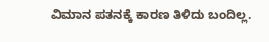ವಿಮಾನ ಪತನಕ್ಕೆ ಕಾರಣ ತಿಳಿದು ಬಂದಿಲ್ಲ.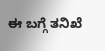ಈ ಬಗ್ಗೆ ತನಿಖೆ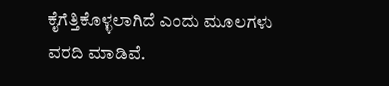ಕೈಗೆತ್ತಿಕೊಳ್ಳಲಾಗಿದೆ ಎಂದು ಮೂಲಗಳು ವರದಿ ಮಾಡಿವೆ.